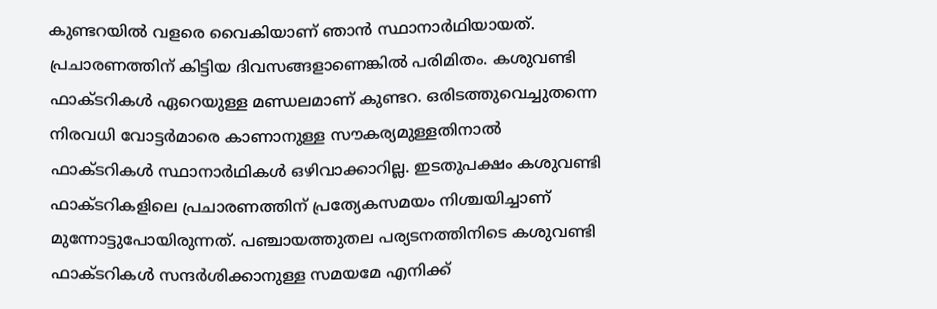കുണ്ടറയിൽ വളരെ വൈകിയാണ് ഞാൻ സ്ഥാനാർഥിയായത്. പ്രചാരണത്തിന് കിട്ടിയ ദിവസങ്ങളാണെങ്കിൽ പരിമിതം. കശുവണ്ടി ഫാക്ടറികൾ ഏറെയുള്ള മണ്ഡലമാണ് കുണ്ടറ. ഒരിടത്തുവെച്ചുതന്നെ നിരവധി വോട്ടർമാരെ കാണാനുള്ള സൗകര്യമുള്ളതിനാൽ ഫാക്ടറികൾ സ്ഥാനാർഥികൾ ഒഴിവാക്കാറില്ല. ഇടതുപക്ഷം കശുവണ്ടി ഫാക്ടറികളിലെ പ്രചാരണത്തിന് പ്രത്യേകസമയം നിശ്ചയിച്ചാണ് മുന്നോട്ടുപോയിരുന്നത്. പഞ്ചായത്തുതല പര്യടനത്തിനിടെ കശുവണ്ടി ഫാക്ടറികൾ സന്ദർശിക്കാനുള്ള സമയമേ എനിക്ക്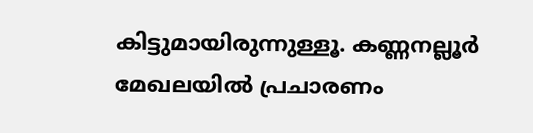കിട്ടുമായിരുന്നുള്ളൂ. കണ്ണനല്ലൂർ മേഖലയിൽ പ്രചാരണം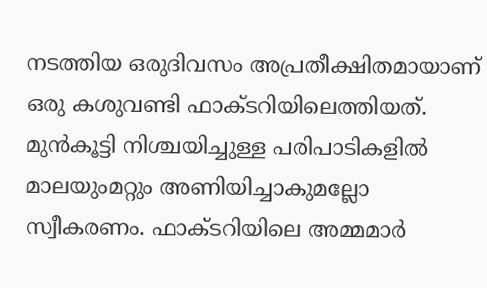നടത്തിയ ഒരുദിവസം അപ്രതീക്ഷിതമായാണ് ഒരു കശുവണ്ടി ഫാക്ടറിയിലെത്തിയത്. മുൻകൂട്ടി നിശ്ചയിച്ചുള്ള പരിപാടികളിൽ മാലയുംമറ്റും അണിയിച്ചാകുമല്ലോ സ്വീകരണം. ഫാക്ടറിയിലെ അമ്മമാർ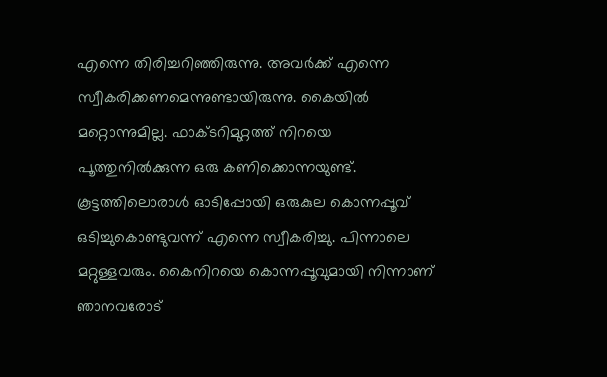എന്നെ തിരിച്ചറിഞ്ഞിരുന്നു. അവർക്ക് എന്നെ സ്വീകരിക്കണമെന്നുണ്ടായിരുന്നു. കൈയിൽ മറ്റൊന്നുമില്ല. ഫാക്ടറിമുറ്റത്ത് നിറയെ പൂത്തുനിൽക്കുന്ന ഒരു കണിക്കൊന്നയുണ്ട്. കൂട്ടത്തിലൊരാൾ ഓടിപ്പോയി ഒരുകുല കൊന്നപ്പൂവ് ഒടിച്ചുകൊണ്ടുവന്ന് എന്നെ സ്വീകരിച്ചു. പിന്നാലെ മറ്റുള്ളവരും. കൈനിറയെ കൊന്നപ്പൂവുമായി നിന്നാണ് ഞാനവരോട്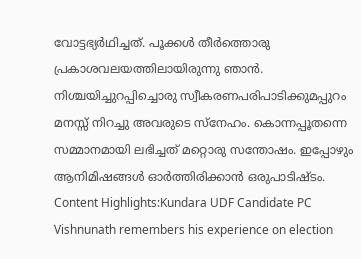വോട്ടഭ്യർഥിച്ചത്. പൂക്കൾ തീർത്തൊരു പ്രകാശവലയത്തിലായിരുന്നു ഞാൻ. നിശ്ചയിച്ചുറപ്പിച്ചൊരു സ്വീകരണപരിപാടിക്കുമപ്പുറം മനസ്സ് നിറച്ചു അവരുടെ സ്നേഹം. കൊന്നപ്പൂതന്നെ സമ്മാനമായി ലഭിച്ചത് മറ്റൊരു സന്തോഷം. ഇപ്പോഴും ആനിമിഷങ്ങൾ ഓർത്തിരിക്കാൻ ഒരുപാടിഷ്ടം. Content Highlights:Kundara UDF Candidate PC Vishnunath remembers his experience on election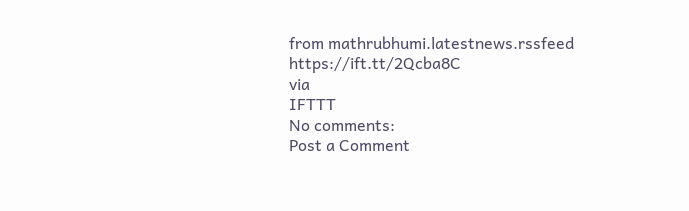from mathrubhumi.latestnews.rssfeed https://ift.tt/2Qcba8C
via
IFTTT
No comments:
Post a Comment